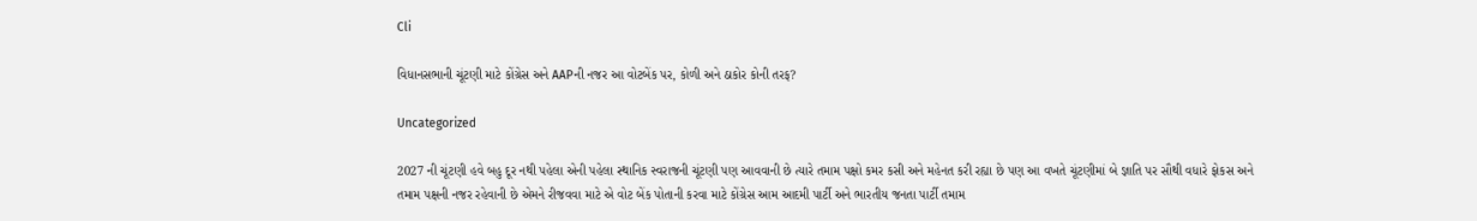Cli

વિધાનસભાની ચૂંટણી માટે કોંગ્રેસ અને AAPની નજર આ વોટબેંક પર, કોળી અને ઠાકોર કોની તરફ?

Uncategorized

2027 ની ચૂંટણી હવે બહુ દૂર નથી પહેલા એની પહેલા સ્થાનિક સ્વરાજની ચૂંટણી પણ આવવાની છે ત્યારે તમામ પક્ષો કમર કસી અને મહેનત કરી રહ્યા છે પણ આ વખતે ચૂંટણીમાં બે જ્ઞાતિ પર સૌથી વધારે ફોકસ અને તમામ પક્ષની નજર રહેવાની છે એમને રીજવવા માટે એ વોટ બેંક પોતાની કરવા માટે કોંગ્રેસ આમ આદમી પાર્ટી અને ભારતીય જનતા પાર્ટી તમામ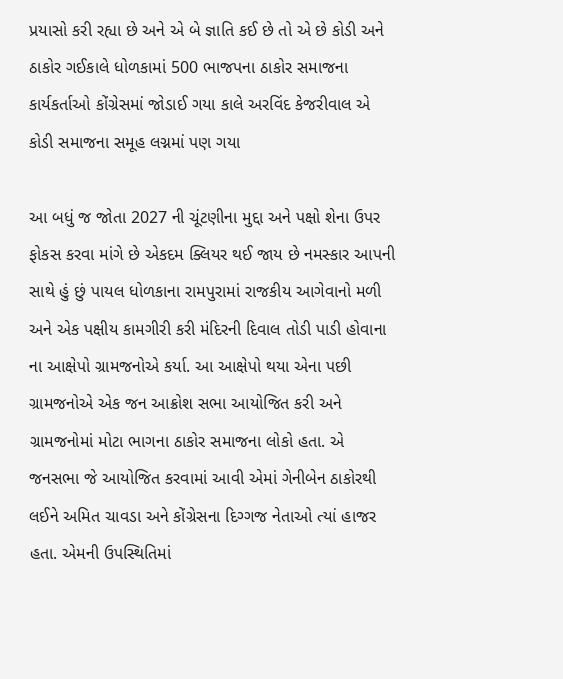પ્રયાસો કરી રહ્યા છે અને એ બે જ્ઞાતિ કઈ છે તો એ છે કોડી અને ઠાકોર ગઈકાલે ધોળકામાં 500 ભાજપના ઠાકોર સમાજના કાર્યકર્તાઓ કોંગ્રેસમાં જોડાઈ ગયા કાલે અરવિંદ કેજરીવાલ એ કોડી સમાજના સમૂહ લગ્નમાં પણ ગયા

આ બધું જ જોતા 2027 ની ચૂંટણીના મુદ્દા અને પક્ષો શેના ઉપર ફોકસ કરવા માંગે છે એકદમ ક્લિયર થઈ જાય છે નમસ્કાર આપની સાથે હું છું પાયલ ધોળકાના રામપુરામાં રાજકીય આગેવાનો મળી અને એક પક્ષીય કામગીરી કરી મંદિરની દિવાલ તોડી પાડી હોવાના ના આક્ષેપો ગ્રામજનોએ કર્યા. આ આક્ષેપો થયા એના પછી ગ્રામજનોએ એક જન આક્રોશ સભા આયોજિત કરી અને ગ્રામજનોમાં મોટા ભાગના ઠાકોર સમાજના લોકો હતા. એ જનસભા જે આયોજિત કરવામાં આવી એમાં ગેનીબેન ઠાકોરથી લઈને અમિત ચાવડા અને કોંગ્રેસના દિગ્ગજ નેતાઓ ત્યાં હાજર હતા. એમની ઉપસ્થિતિમાં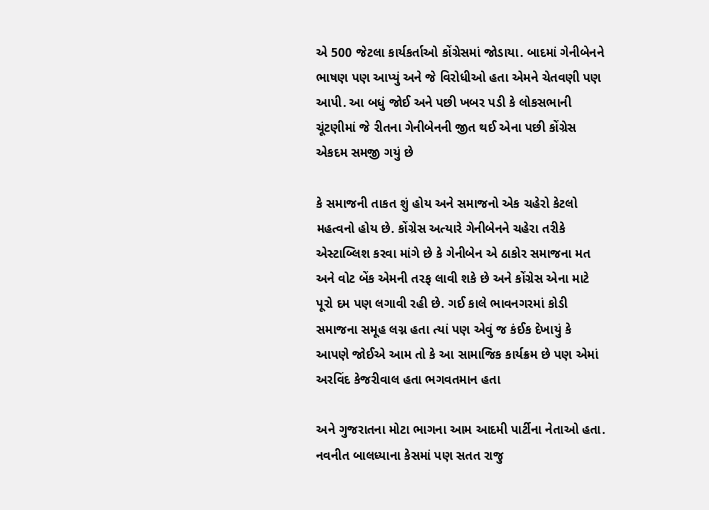એ 500 જેટલા કાર્યકર્તાઓ કોંગ્રેસમાં જોડાયા. બાદમાં ગેનીબેનને ભાષણ પણ આપ્યું અને જે વિરોધીઓ હતા એમને ચેતવણી પણ આપી. આ બધું જોઈ અને પછી ખબર પડી કે લોકસભાની ચૂંટણીમાં જે રીતના ગેનીબેનની જીત થઈ એના પછી કોંગ્રેસ એકદમ સમજી ગયું છે

કે સમાજની તાકત શું હોય અને સમાજનો એક ચહેરો કેટલો મહત્વનો હોય છે. કોંગ્રેસ અત્યારે ગેનીબેનને ચહેરા તરીકે એસ્ટાબ્લિશ કરવા માંગે છે કે ગેનીબેન એ ઠાકોર સમાજના મત અને વોટ બેંક એમની તરફ લાવી શકે છે અને કોંગ્રેસ એના માટે પૂરો દમ પણ લગાવી રહી છે. ગઈ કાલે ભાવનગરમાં કોડી સમાજના સમૂહ લગ્ન હતા ત્યાં પણ એવું જ કંઈક દેખાયું કે આપણે જોઈએ આમ તો કે આ સામાજિક કાર્યક્રમ છે પણ એમાં અરવિંદ કેજરીવાલ હતા ભગવતમાન હતા

અને ગુજરાતના મોટા ભાગના આમ આદમી પાર્ટીના નેતાઓ હતા. નવનીત બાલધ્યાના કેસમાં પણ સતત રાજુ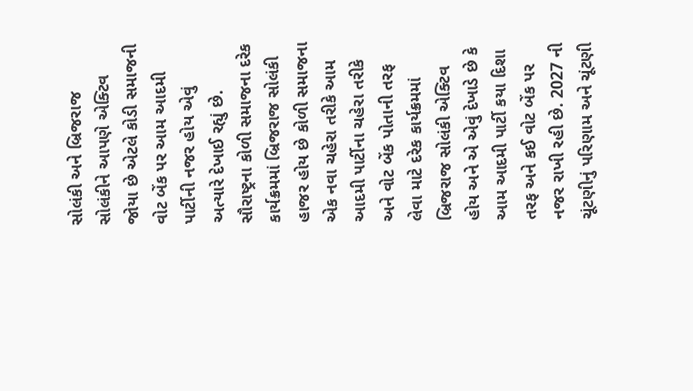સોલંકી અને બ્રિજરાજ સોલંકીને આપણે એક્ટિવ જોયા છે એટલે કોડી સમાજની વોટ બેંક પર આમ આદમી પાર્ટીની નજર હોય એવું અત્યારે દેખાઈ રહ્યું છે. સૌરાષ્ટ્રના કોળી સમાજના દરેક કાર્યક્રમમાં બ્રિજરાજ સોલંકી હાજર હોય છે કોળી સમાજના એક નવા ચહેરા તરીકે આમ આદમી પાર્ટીના ચહેરા તરીકે અને વોટ બેંક પોતાની તરફ લેવા માટે દરેક કાર્યક્રમમાં બ્રિજરાજ સોલંકી એક્ટિવ હોય અને એ એવું દેખાડે છે કે આમ આદમી પાર્ટી કયા દિશા તરફ અને કઈ વોટ બેંક પર નજર રાખી રહી છે. 2027 ની ચૂંટણીનું પરિણામ અને ચૂંટણી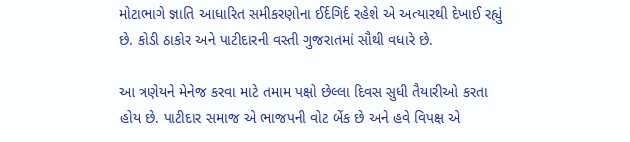મોટાભાગે જ્ઞાતિ આધારિત સમીકરણોના ઈર્દગિર્દ રહેશે એ અત્યારથી દેખાઈ રહ્યું છે. કોડી ઠાકોર અને પાટીદારની વસ્તી ગુજરાતમાં સૌથી વધારે છે.

આ ત્રણેયને મેનેજ કરવા માટે તમામ પક્ષો છેલ્લા દિવસ સુધી તૈયારીઓ કરતા હોય છે. પાટીદાર સમાજ એ ભાજપની વોટ બેંક છે અને હવે વિપક્ષ એ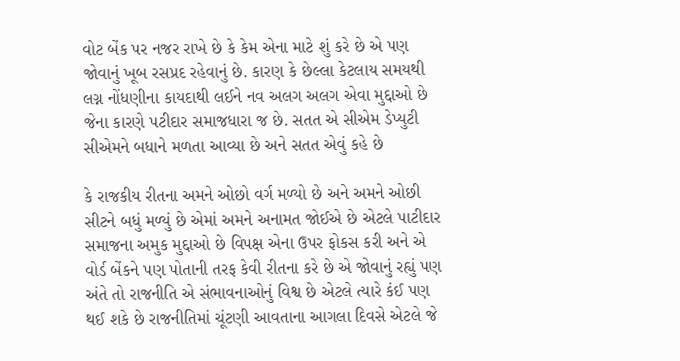વોટ બેંક પર નજર રાખે છે કે કેમ એના માટે શું કરે છે એ પણ જોવાનું ખૂબ રસપ્રદ રહેવાનું છે. કારણ કે છેલ્લા કેટલાય સમયથી લગ્ન નોંધણીના કાયદાથી લઈને નવ અલગ અલગ એવા મુદ્દાઓ છે જેના કારણે પટીદાર સમાજધારા જ છે. સતત એ સીએમ ડેપ્યુટી સીએમને બધાને મળતા આવ્યા છે અને સતત એવું કહે છે

કે રાજકીય રીતના અમને ઓછો વર્ગ મળ્યો છે અને અમને ઓછી સીટને બધું મળ્યું છે એમાં અમને અનામત જોઈએ છે એટલે પાટીદાર સમાજના અમુક મુદ્દાઓ છે વિપક્ષ એના ઉપર ફોકસ કરી અને એ વોર્ડ બેંકને પણ પોતાની તરફ કેવી રીતના કરે છે એ જોવાનું રહ્યું પણ અંતે તો રાજનીતિ એ સંભાવનાઓનું વિશ્વ છે એટલે ત્યારે કંઈ પણ થઈ શકે છે રાજનીતિમાં ચૂંટણી આવતાના આગલા દિવસે એટલે જે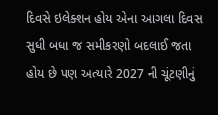દિવસે ઇલેક્શન હોય એના આગલા દિવસ સુધી બધા જ સમીકરણો બદલાઈ જતા હોય છે પણ અત્યારે 2027 ની ચૂંટણીનું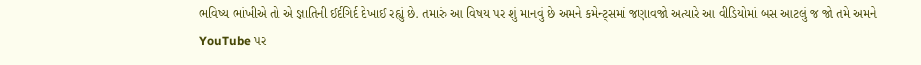ભવિષ્ય ભાંખીએ તો એ જ્ઞાતિની ઈર્દગિર્દ દેખાઈ રહ્યું છે. તમારું આ વિષય પર શું માનવું છે અમને કમેન્ટ્સમાં જણાવજો અત્યારે આ વીડિયોમાં બસ આટલું જ જો તમે અમને YouTube પર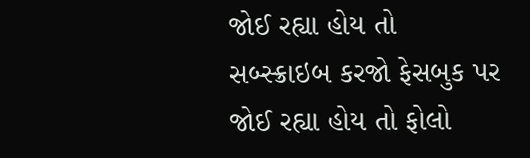જોઈ રહ્યા હોય તો સબ્સ્ક્રાઇબ કરજો ફેસબુક પર જોઈ રહ્યા હોય તો ફોલો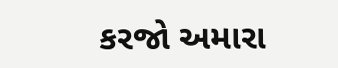કરજો અમારા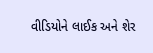વીડિયોને લાઈક અને શેર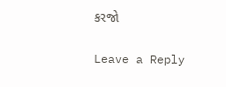કરજો

Leave a Reply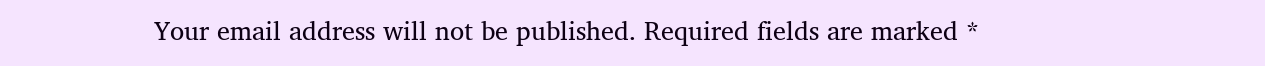Your email address will not be published. Required fields are marked *